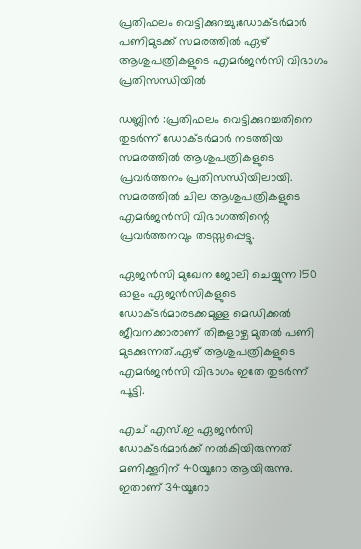പ്രതിഫലം വെട്ടിക്കുറച്ചു;ഡോക്ടര്‍മാര്‍ പണിമുടക്ക് സമരത്തില്‍ ഏഴ് ആശുപത്രികളുടെ എമര്‍ജന്‍സി വിഭാഗം പ്രതിസന്ധിയില്‍

ഡബ്ലിന്‍ :പ്രതിഫലം വെട്ടിക്കുറച്ചതിനെ തുടര്‍ന്ന് ഡോക്ടര്‍മാര്‍ നടത്തിയ സമരത്തില്‍ ആശുപത്രികളുടെ പ്രവര്‍ത്തനം പ്രതിസന്ധിയിലായി. സമരത്തില്‍ ചില ആശുപത്രികളുടെ എമര്‍ജന്‍സി വിഭാഗത്തിന്റെ പ്രവര്‍ത്തനവും തടസ്സപ്പെട്ടു.

ഏജന്‍സി മുഖേന ജോലി ചെയ്യുന്ന 150 ഓളം ഏജന്‍സികളുടെ ഡോക്ടര്‍മാരടക്കമുള്ള മെഡിക്കല്‍ ജീവനക്കാരാണ് തിങ്കളാഴ്ച മുതല്‍ പണി മുടക്കുന്നത്.ഏഴ് ആശുപത്രികളുടെ എമര്‍ജന്‍സി വിഭാഗം ഇതേ തുടര്‍ന്ന് പൂട്ടി.

എച് എസ്.ഇ ഏജന്‍സി ഡോക്ടര്‍മാര്‍ക്ക് നല്‍കിയിരുന്നത് മണിക്കൂറിന് 40യൂറോ ആയിരുന്നു. ഇതാണ് 34യൂറോ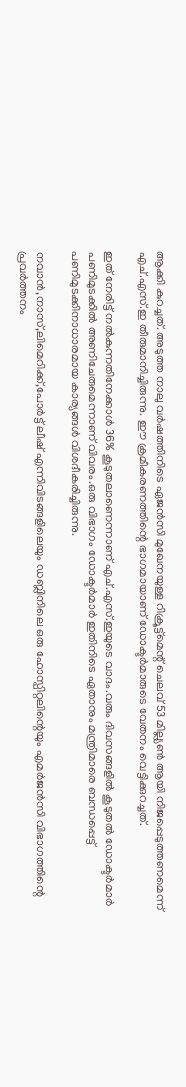ആക്കി കുറച്ചത്. അടുത്ത നാലു വര്‍ഷത്തിനിടെ ഏജന്‍സി മുഖേനയുള്ള റിക്രൂട്ട്മെന്റ് ചെലവ് 53 മില്ല്യണ്‍ ആയി നിജപ്പെടുത്തണമെന്ന് എച്.എസ്.ഇ തീരുമാനിച്ചിരുന്നു. ഈ ക്രമീകരണത്തിന്റെ ഭാഗമായാണ് ഡോക്ടര്‍മാരുടെ വേതനം വെട്ടിക്കുറച്ചത്.

ഇത് നേരിട്ട് നല്‍കുന്നതിനേക്കാള്‍ 36% കൂടുതലാണെന്നാണ് എച്.എസ്.ഇയുടെ വാദം.വരും ദിവസങ്ങളില്‍ കൂടുതല്‍ ഡോക്ടര്‍മാര്‍ പണിമുടക്കില്‍ അണിചേരുമെന്നാണ് വിവരം.ഒരു വിഭാഗം ഡോക്ടര്‍മാര്‍ ഇതിനിടെ ഏതാനും മന്ത്രിമാരെ ബന്ധപ്പെട്ട് പണിമുടക്കിനാധാരമായ കാര്യങ്ങള്‍ വിശദീകരിച്ചിരുന്നു.

നവാന്‍,നാസ്,ലിമെറിക്ക്,പോര്‍ട്ട് ലീഷ് എന്നിവിടങ്ങളിലെയും ഡബ്ലിനിലെ ഒരു ഹോസ്പിറ്റലിന്റെയും എമര്‍ജന്‍സി വിഭാഗത്തിന്റെ പ്രവര്‍ത്തനം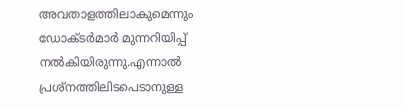അവതാളത്തിലാകുമെന്നും ഡോക്ടര്‍മാര്‍ മുന്നറിയിപ്പ് നല്‍കിയിരുന്നു.എന്നാല്‍ പ്രശ്നത്തിലിടപെടാനുള്ള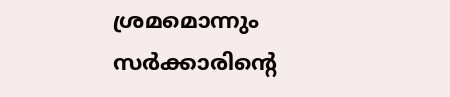ശ്രമമൊന്നും സര്‍ക്കാരിന്റെ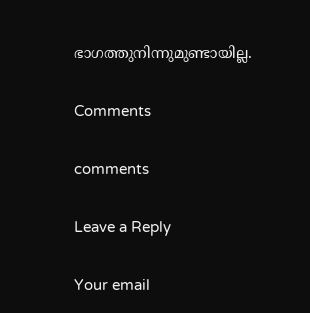ഭാഗത്തുനിന്നുമുണ്ടായില്ല.

Comments

comments

Leave a Reply

Your email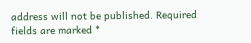address will not be published. Required fields are marked *